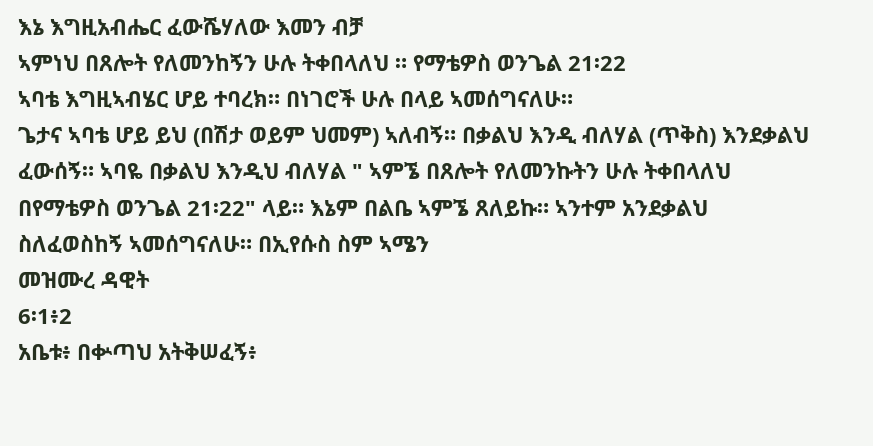እኔ እግዚአብሔር ፈውሼሃለው እመን ብቻ
ኣምነህ በጸሎት የለመንከኝን ሁሉ ትቀበላለህ ። የማቴዎስ ወንጌል 21፡22
ኣባቴ እግዚኣብሄር ሆይ ተባረክ። በነገሮች ሁሉ በላይ ኣመሰግናለሁ።
ጌታና ኣባቴ ሆይ ይህ (በሽታ ወይም ህመም) ኣለብኝ። በቃልህ እንዲ ብለሃል (ጥቅስ) እንደቃልህ ፈውሰኝ። ኣባዬ በቃልህ እንዲህ ብለሃል " ኣምኜ በጸሎት የለመንኩትን ሁሉ ትቀበላለህ በየማቴዎስ ወንጌል 21፡22" ላይ። እኔም በልቤ ኣምኜ ጸለይኩ። ኣንተም አንደቃልህ ስለፈወስከኝ ኣመሰግናለሁ። በኢየሱስ ስም ኣሜን
መዝሙረ ዳዊት
6፡1፥2
አቤቱ፥ በቍጣህ አትቅሠፈኝ፥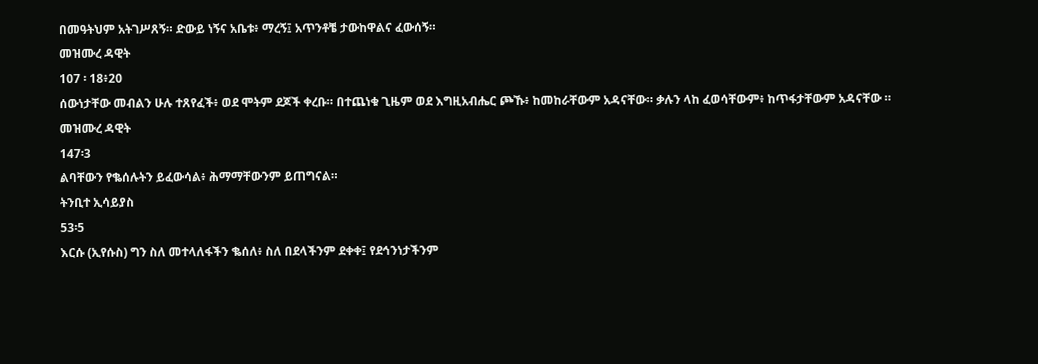በመዓትህም አትገሥጸኝ። ድውይ ነኝና አቤቱ፥ ማረኝ፤ አጥንቶቼ ታውከዋልና ፈውሰኝ።
መዝሙረ ዳዊት
107 ፡ 18፥20
ሰውነታቸው መብልን ሁሉ ተጸየፈች፥ ወደ ሞትም ደጆች ቀረቡ። በተጨነቁ ጊዜም ወደ እግዚአብሔር ጮኹ፥ ከመከራቸውም አዳናቸው። ቃሉን ላከ ፈወሳቸውም፥ ከጥፋታቸውም አዳናቸው ።
መዝሙረ ዳዊት
147፡3
ልባቸውን የቈሰሉትን ይፈውሳል፥ ሕማማቸውንም ይጠግናል።
ትንቢተ ኢሳይያስ
53፡5
እርሱ (ኢየሱስ) ግን ስለ መተላለፋችን ቈሰለ፥ ስለ በደላችንም ደቀቀ፤ የደኅንነታችንም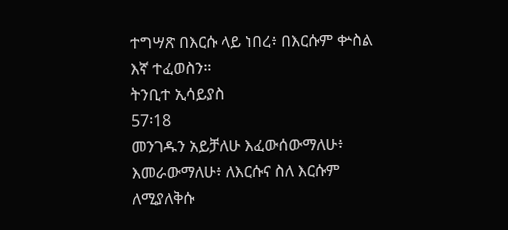ተግሣጽ በእርሱ ላይ ነበረ፥ በእርሱም ቍስል እኛ ተፈወስን።
ትንቢተ ኢሳይያስ
57፡18
መንገዱን አይቻለሁ እፈውሰውማለሁ፥ እመራውማለሁ፥ ለእርሱና ስለ እርሱም ለሚያለቅሱ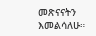መጽናናትን እመልሳለሁ።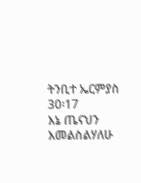ትንቢተ ኤርምያስ
30፡17
እኔ ጤናህን እመልስልሃለሁ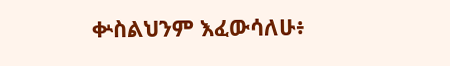ቍስልህንም እፈውሳለሁ፥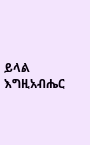ይላል እግዚአብሔር